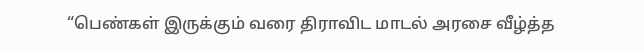“பெண்கள் இருக்கும் வரை திராவிட மாடல் அரசை வீழ்த்த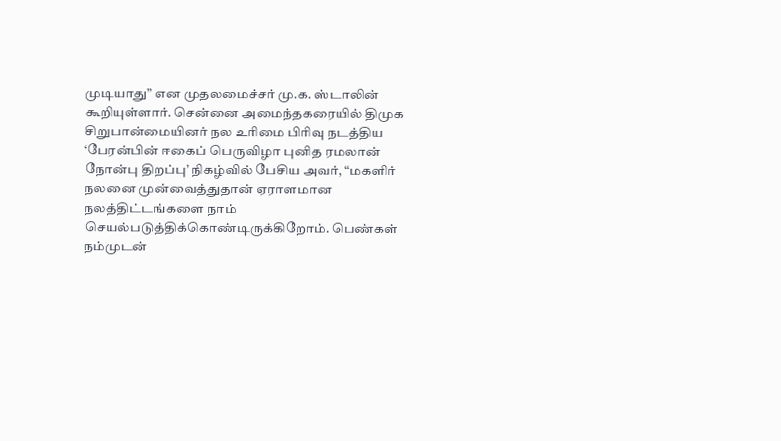முடியாது” என முதலமைச்சர் மு.க. ஸ்டாலின் கூறியுள்ளார். சென்னை அமைந்தகரையில் திமுக சிறுபான்மையினர் நல உரிமை பிரிவு நடத்திய ‘பேரன்பின் ஈகைப் பெருவிழா புனித ரமலான் நோன்பு திறப்பு’ நிகழ்வில் பேசிய அவர், “மகளிர் நலனை முன்வைத்துதான் ஏராளமான நலத்திட்டங்களை நாம் செயல்படுத்திக்கொண்டிருக்கிறோம். பெண்கள் நம்முடன்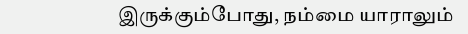இருக்கும்போது, நம்மை யாராலும்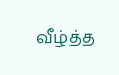வீழ்த்த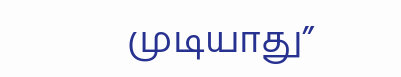முடியாது”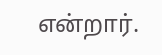என்றார்.